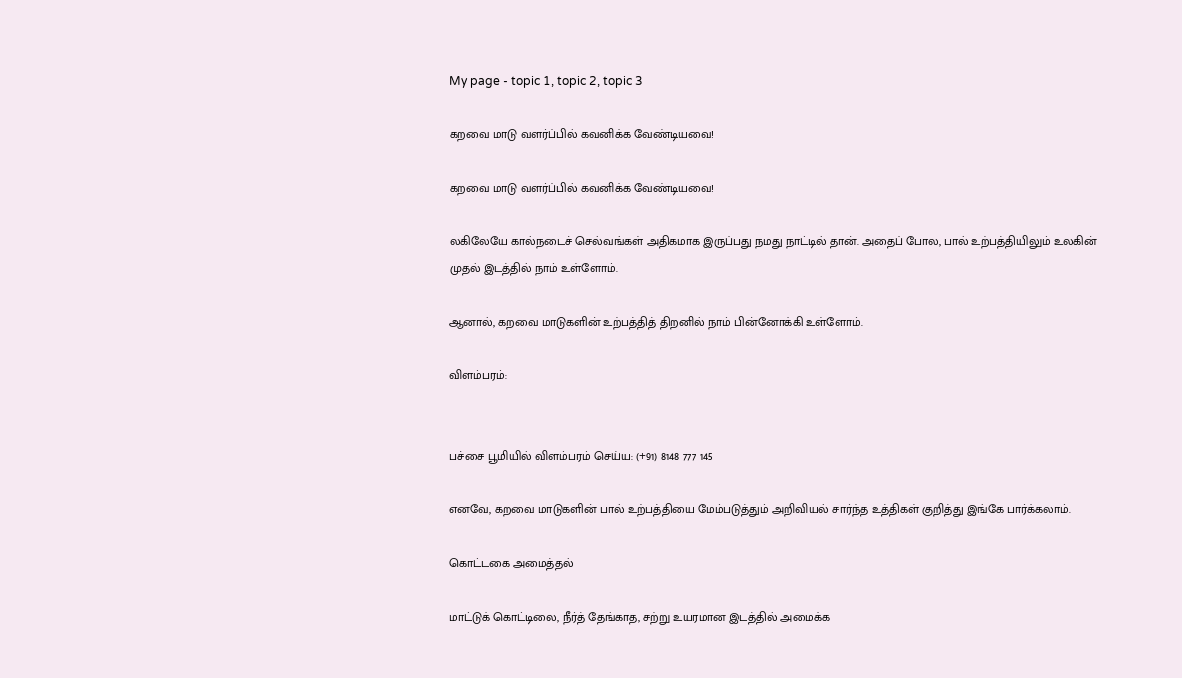My page - topic 1, topic 2, topic 3

கறவை மாடு வளர்ப்பில் கவனிக்க வேண்டியவை!

கறவை மாடு வளர்ப்பில் கவனிக்க வேண்டியவை!

லகிலேயே கால்நடைச் செல்வங்கள் அதிகமாக இருப்பது நமது நாட்டில் தான். அதைப் போல, பால் உற்பத்தியிலும் உலகின் முதல் இடத்தில் நாம் உள்ளோம்.

ஆனால், கறவை மாடுகளின் உற்பத்தித் திறனில் நாம் பின்னோக்கி உள்ளோம்.

விளம்பரம்:


பச்சை பூமியில் விளம்பரம் செய்ய: (+91) 8148 777 145

எனவே, கறவை மாடுகளின் பால் உற்பத்தியை மேம்படுத்தும் அறிவியல் சார்ந்த உத்திகள் குறித்து இங்கே பார்க்கலாம்.

கொட்டகை அமைத்தல்

மாட்டுக் கொட்டிலை, நீர்த் தேங்காத, சற்று உயரமான இடத்தில் அமைக்க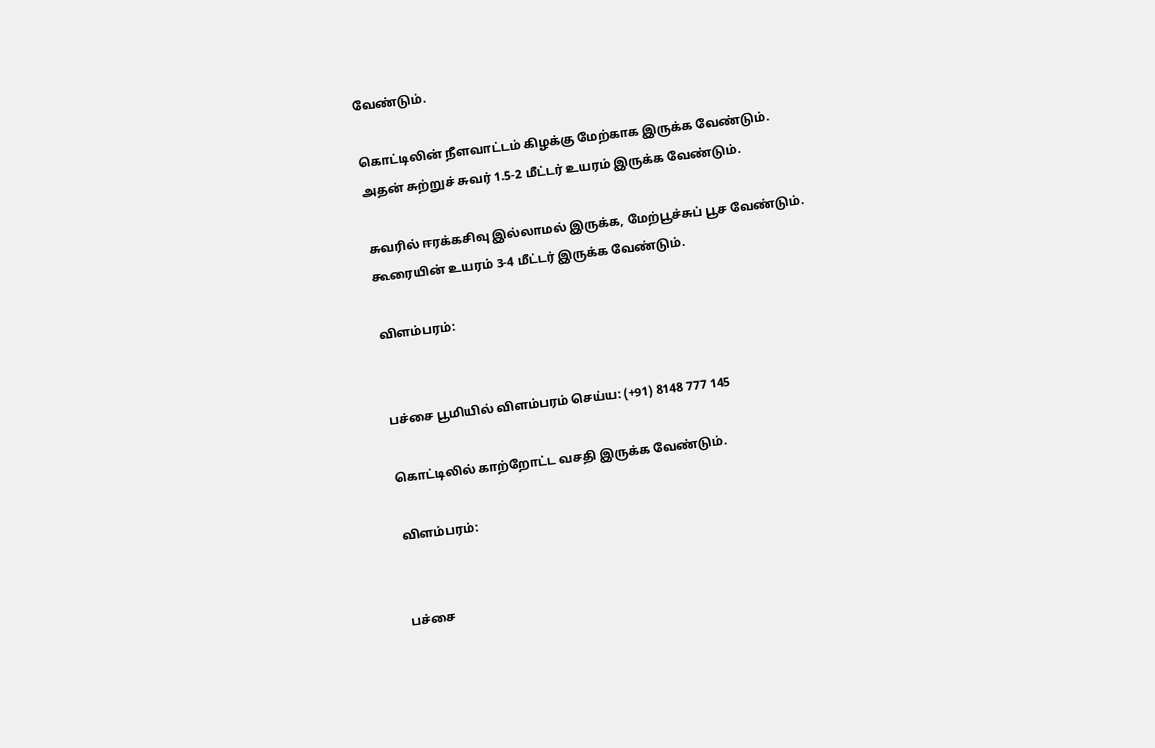வேண்டும்.

கொட்டிலின் நீளவாட்டம் கிழக்கு மேற்காக இருக்க வேண்டும். அதன் சுற்றுச் சுவர் 1.5-2 மீட்டர் உயரம் இருக்க வேண்டும்.

சுவரில் ஈரக்கசிவு இல்லாமல் இருக்க, மேற்பூச்சுப் பூச வேண்டும். கூரையின் உயரம் 3-4 மீட்டர் இருக்க வேண்டும்.

விளம்பரம்:


பச்சை பூமியில் விளம்பரம் செய்ய: (+91) 8148 777 145

கொட்டிலில் காற்றோட்ட வசதி இருக்க வேண்டும்.

விளம்பரம்:


பச்சை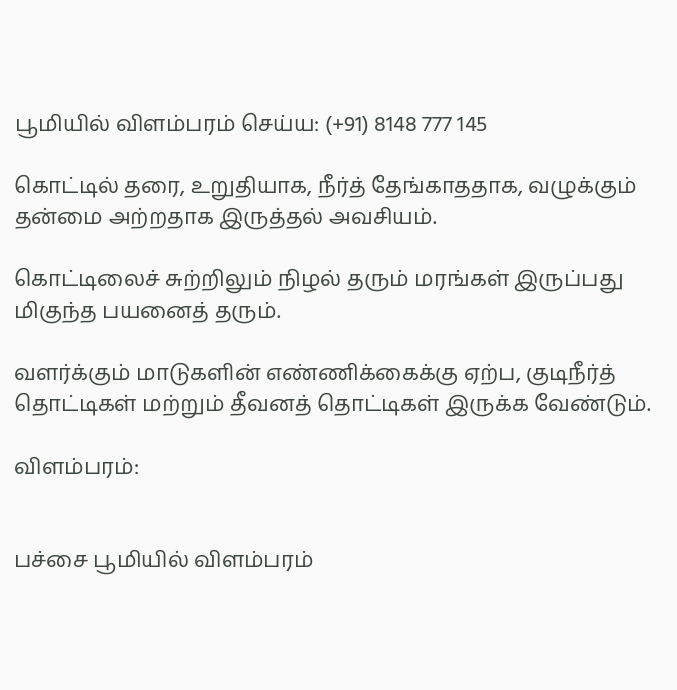பூமியில் விளம்பரம் செய்ய: (+91) 8148 777 145

கொட்டில் தரை, உறுதியாக, நீர்த் தேங்காததாக, வழுக்கும் தன்மை அற்றதாக இருத்தல் அவசியம்.

கொட்டிலைச் சுற்றிலும் நிழல் தரும் மரங்கள் இருப்பது மிகுந்த பயனைத் தரும்.

வளர்க்கும் மாடுகளின் எண்ணிக்கைக்கு ஏற்ப, குடிநீர்த் தொட்டிகள் மற்றும் தீவனத் தொட்டிகள் இருக்க வேண்டும்.

விளம்பரம்:


பச்சை பூமியில் விளம்பரம்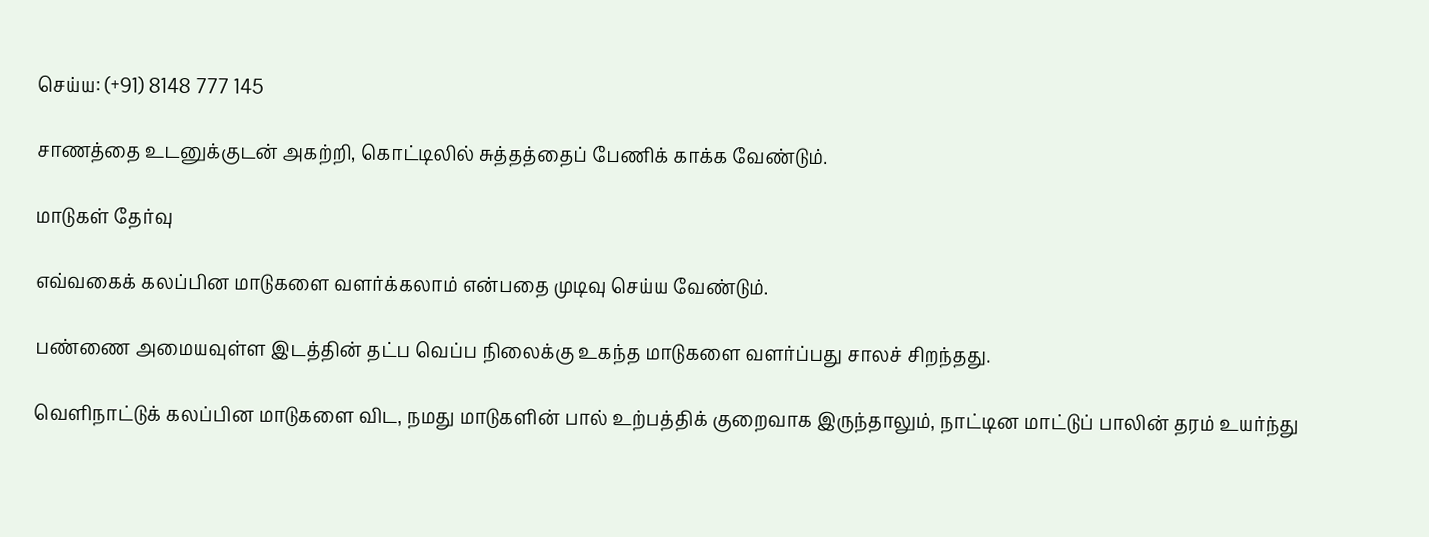செய்ய: (+91) 8148 777 145

சாணத்தை உடனுக்குடன் அகற்றி, கொட்டிலில் சுத்தத்தைப் பேணிக் காக்க வேண்டும்.

மாடுகள் தேர்வு

எவ்வகைக் கலப்பின மாடுகளை வளர்க்கலாம் என்பதை முடிவு செய்ய வேண்டும்.

பண்ணை அமையவுள்ள இடத்தின் தட்ப வெப்ப நிலைக்கு உகந்த மாடுகளை வளர்ப்பது சாலச் சிறந்தது.

வெளிநாட்டுக் கலப்பின மாடுகளை விட, நமது மாடுகளின் பால் உற்பத்திக் குறைவாக இருந்தாலும், நாட்டின மாட்டுப் பாலின் தரம் உயர்ந்து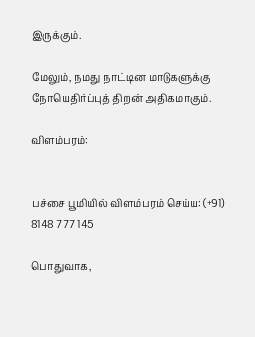இருக்கும்.

மேலும், நமது நாட்டின மாடுகளுக்கு நோயெதிர்ப்புத் திறன் அதிகமாகும்.

விளம்பரம்:


பச்சை பூமியில் விளம்பரம் செய்ய: (+91) 8148 777 145

பொதுவாக,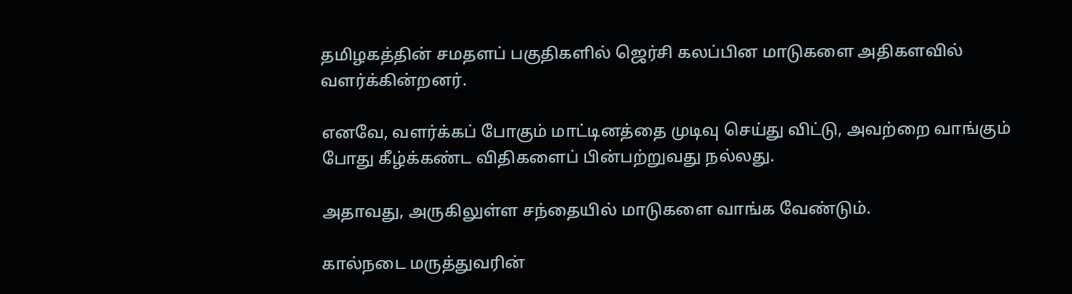தமிழகத்தின் சமதளப் பகுதிகளில் ஜெர்சி கலப்பின மாடுகளை அதிகளவில் வளர்க்கின்றனர்.

எனவே, வளர்க்கப் போகும் மாட்டினத்தை முடிவு செய்து விட்டு, அவற்றை வாங்கும் போது கீழ்க்கண்ட விதிகளைப் பின்பற்றுவது நல்லது.

அதாவது, அருகிலுள்ள சந்தையில் மாடுகளை வாங்க வேண்டும்.

கால்நடை மருத்துவரின்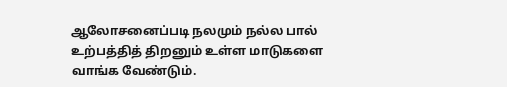ஆலோசனைப்படி நலமும் நல்ல பால் உற்பத்தித் திறனும் உள்ள மாடுகளை வாங்க வேண்டும்.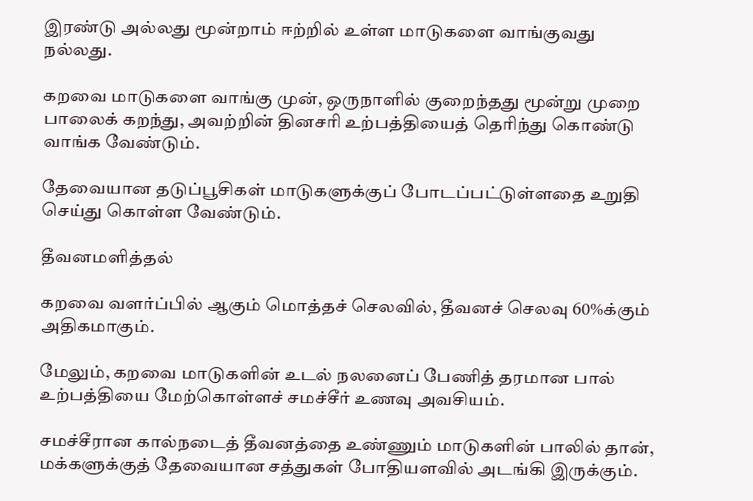இரண்டு அல்லது மூன்றாம் ஈற்றில் உள்ள மாடுகளை வாங்குவது நல்லது.

கறவை மாடுகளை வாங்கு முன், ஒருநாளில் குறைந்தது மூன்று முறை பாலைக் கறந்து, அவற்றின் தினசரி உற்பத்தியைத் தெரிந்து கொண்டு வாங்க வேண்டும்.

தேவையான தடுப்பூசிகள் மாடுகளுக்குப் போடப்பட்டுள்ளதை உறுதி செய்து கொள்ள வேண்டும்.

தீவனமளித்தல்

கறவை வளர்ப்பில் ஆகும் மொத்தச் செலவில், தீவனச் செலவு 60%க்கும் அதிகமாகும்.

மேலும், கறவை மாடுகளின் உடல் நலனைப் பேணித் தரமான பால் உற்பத்தியை மேற்கொள்ளச் சமச்சீர் உணவு அவசியம்.

சமச்சீரான கால்நடைத் தீவனத்தை உண்ணும் மாடுகளின் பாலில் தான், மக்களுக்குத் தேவையான சத்துகள் போதியளவில் அடங்கி இருக்கும்.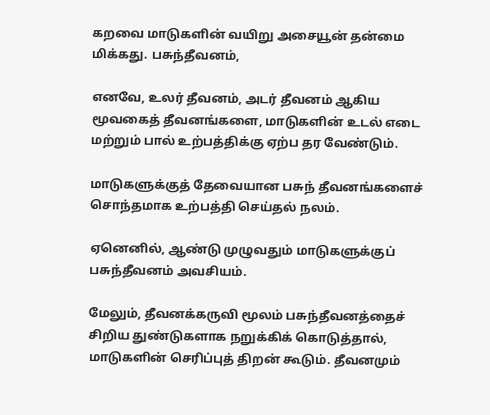கறவை மாடுகளின் வயிறு அசையூன் தன்மை மிக்கது. பசுந்தீவனம்,

எனவே, உலர் தீவனம், அடர் தீவனம் ஆகிய மூவகைத் தீவனங்களை, மாடுகளின் உடல் எடை மற்றும் பால் உற்பத்திக்கு ஏற்ப தர வேண்டும்.

மாடுகளுக்குத் தேவையான பசுந் தீவனங்களைச் சொந்தமாக உற்பத்தி செய்தல் நலம்.

ஏனெனில், ஆண்டு முழுவதும் மாடுகளுக்குப் பசுந்தீவனம் அவசியம்.

மேலும், தீவனக்கருவி மூலம் பசுந்தீவனத்தைச் சிறிய துண்டுகளாக நறுக்கிக் கொடுத்தால், மாடுகளின் செரிப்புத் திறன் கூடும். தீவனமும்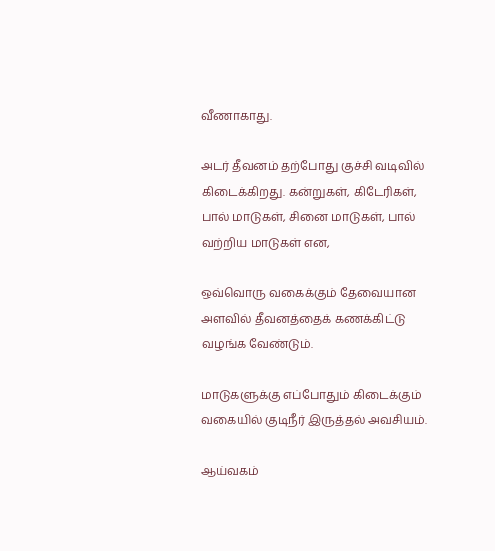வீணாகாது.

அடர் தீவனம் தற்போது குச்சி வடிவில் கிடைக்கிறது. கன்றுகள், கிடேரிகள், பால் மாடுகள், சினை மாடுகள், பால் வற்றிய மாடுகள் என,

ஒவ்வொரு வகைக்கும் தேவையான அளவில் தீவனத்தைக் கணக்கிட்டு வழங்க வேண்டும்.

மாடுகளுக்கு எப்போதும் கிடைக்கும் வகையில் குடிநீர் இருத்தல் அவசியம்.

ஆய்வகம்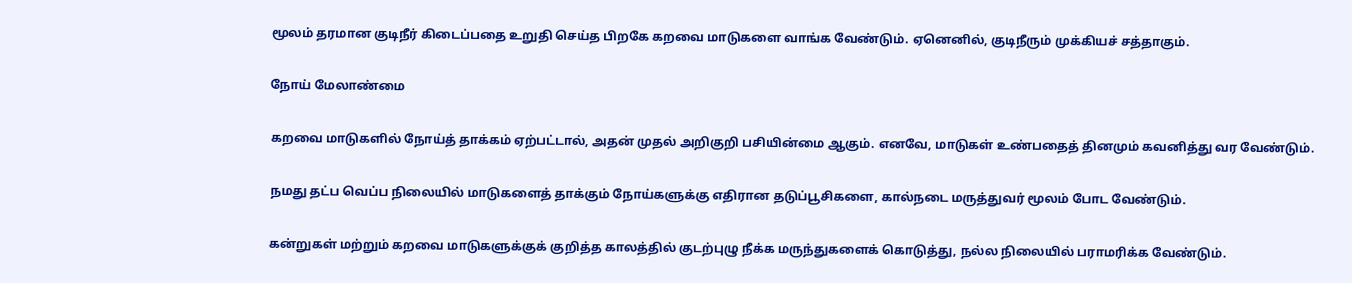மூலம் தரமான குடிநீர் கிடைப்பதை உறுதி செய்த பிறகே கறவை மாடுகளை வாங்க வேண்டும். ஏனெனில், குடிநீரும் முக்கியச் சத்தாகும்.

நோய் மேலாண்மை

கறவை மாடுகளில் நோய்த் தாக்கம் ஏற்பட்டால், அதன் முதல் அறிகுறி பசியின்மை ஆகும். எனவே, மாடுகள் உண்பதைத் தினமும் கவனித்து வர வேண்டும்.

நமது தட்ப வெப்ப நிலையில் மாடுகளைத் தாக்கும் நோய்களுக்கு எதிரான தடுப்பூசிகளை, கால்நடை மருத்துவர் மூலம் போட வேண்டும்.

கன்றுகள் மற்றும் கறவை மாடுகளுக்குக் குறித்த காலத்தில் குடற்புழு நீக்க மருந்துகளைக் கொடுத்து, நல்ல நிலையில் பராமரிக்க வேண்டும்.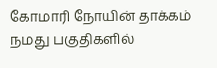கோமாரி நோயின் தாக்கம் நமது பகுதிகளில்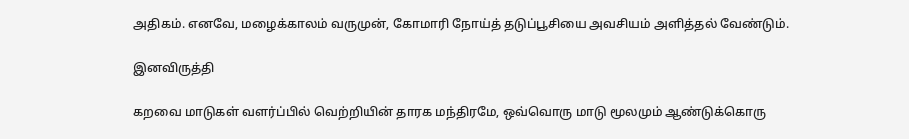அதிகம். எனவே, மழைக்காலம் வருமுன், கோமாரி நோய்த் தடுப்பூசியை அவசியம் அளித்தல் வேண்டும்.

இனவிருத்தி

கறவை மாடுகள் வளர்ப்பில் வெற்றியின் தாரக மந்திரமே, ஒவ்வொரு மாடு மூலமும் ஆண்டுக்கொரு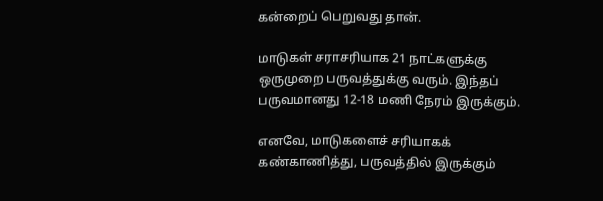கன்றைப் பெறுவது தான்.

மாடுகள் சராசரியாக 21 நாட்களுக்கு ஒருமுறை பருவத்துக்கு வரும். இந்தப் பருவமானது 12-18 மணி நேரம் இருக்கும்.

எனவே, மாடுகளைச் சரியாகக் கண்காணித்து, பருவத்தில் இருக்கும்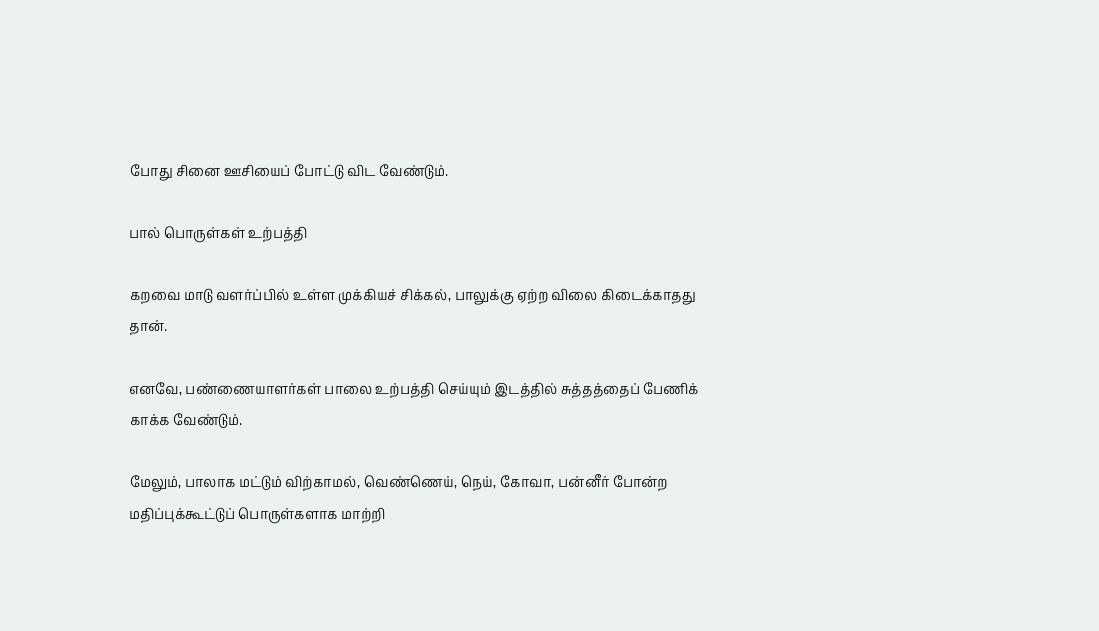போது சினை ஊசியைப் போட்டு விட வேண்டும்.

பால் பொருள்கள் உற்பத்தி

கறவை மாடு வளர்ப்பில் உள்ள முக்கியச் சிக்கல், பாலுக்கு ஏற்ற விலை கிடைக்காதது தான்.

எனவே, பண்ணையாளர்கள் பாலை உற்பத்தி செய்யும் இடத்தில் சுத்தத்தைப் பேணிக் காக்க வேண்டும்.

மேலும், பாலாக மட்டும் விற்காமல், வெண்ணெய், நெய், கோவா, பன்னீர் போன்ற மதிப்புக்கூட்டுப் பொருள்களாக மாற்றி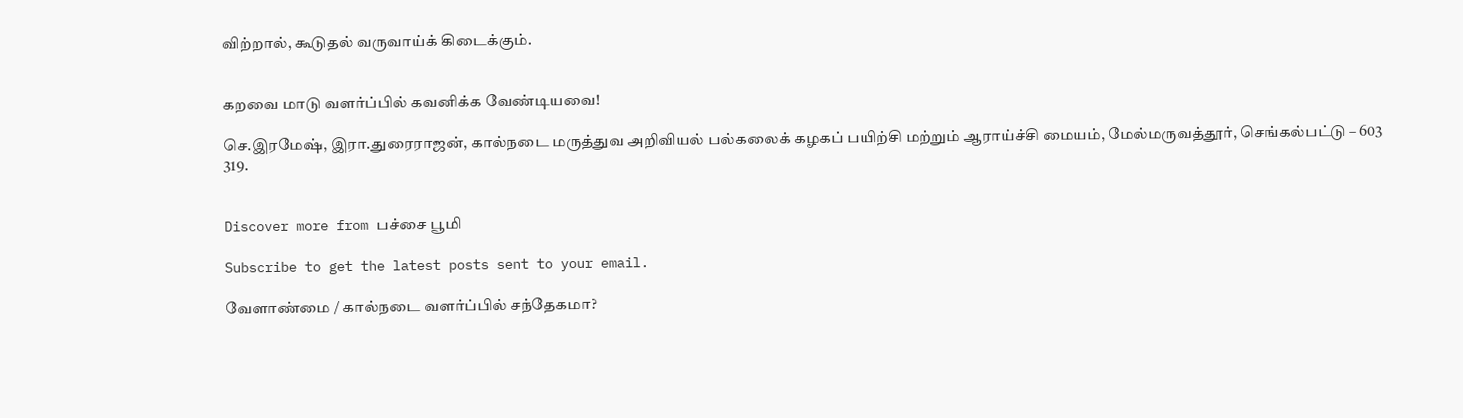விற்றால், கூடுதல் வருவாய்க் கிடைக்கும்.


கறவை மாடு வளர்ப்பில் கவனிக்க வேண்டியவை!

செ.இரமேஷ், இரா.துரைராஜன், கால்நடை மருத்துவ அறிவியல் பல்கலைக் கழகப் பயிற்சி மற்றும் ஆராய்ச்சி மையம், மேல்மருவத்தூர், செங்கல்பட்டு – 603 319.


Discover more from பச்சை பூமி

Subscribe to get the latest posts sent to your email.

வேளாண்மை / கால்நடை வளர்ப்பில் சந்தேகமா?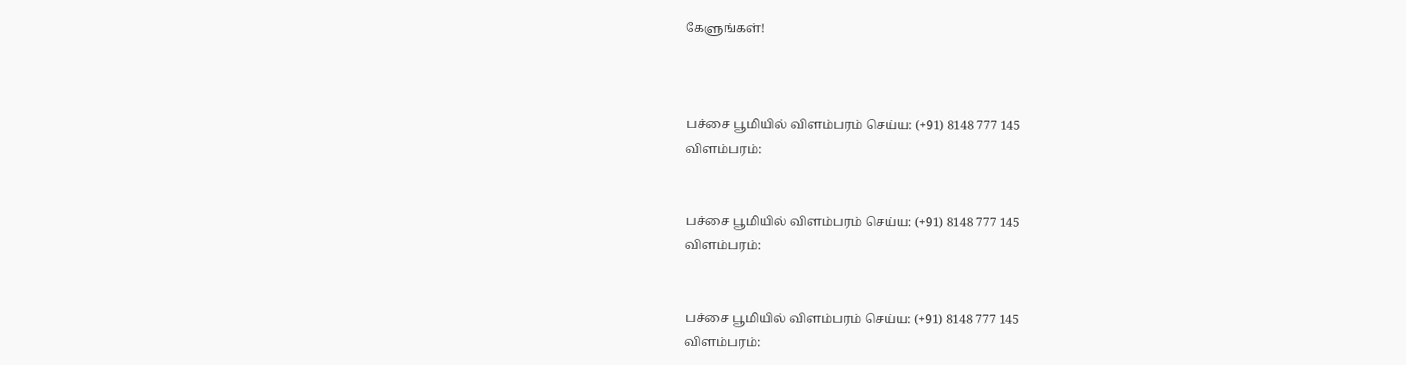கேளுங்கள்!



பச்சை பூமியில் விளம்பரம் செய்ய: (+91) 8148 777 145
விளம்பரம்:


பச்சை பூமியில் விளம்பரம் செய்ய: (+91) 8148 777 145
விளம்பரம்:


பச்சை பூமியில் விளம்பரம் செய்ய: (+91) 8148 777 145
விளம்பரம்: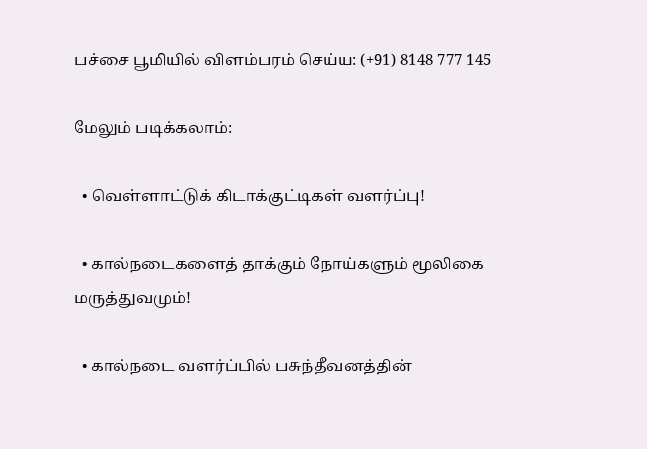பச்சை பூமியில் விளம்பரம் செய்ய: (+91) 8148 777 145

மேலும் படிக்கலாம்:

  • வெள்ளாட்டுக் கிடாக்குட்டிகள் வளர்ப்பு!

  • கால்நடைகளைத் தாக்கும் நோய்களும் மூலிகை மருத்துவமும்!

  • கால்நடை வளர்ப்பில் பசுந்தீவனத்தின்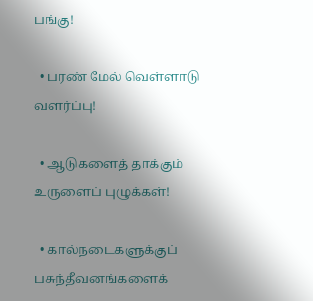பங்கு!

  • பரண் மேல் வெள்ளாடு வளர்ப்பு!

  • ஆடுகளைத் தாக்கும் உருளைப் புழுக்கள்!

  • கால்நடைகளுக்குப் பசுந்தீவனங்களைக்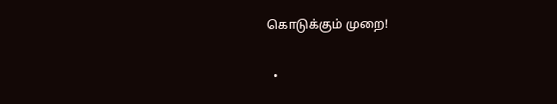கொடுக்கும் முறை!

  •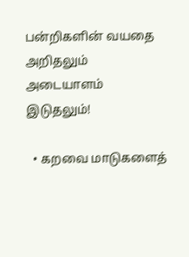பன்றிகளின் வயதை அறிதலும் அடையாளம் இடுதலும்!

  • கறவை மாடுகளைத்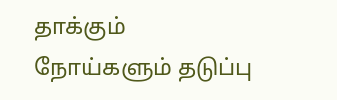தாக்கும் நோய்களும் தடுப்பு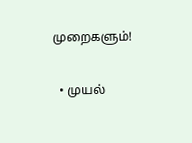முறைகளும்!

  • முயல்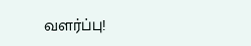வளர்ப்பு!